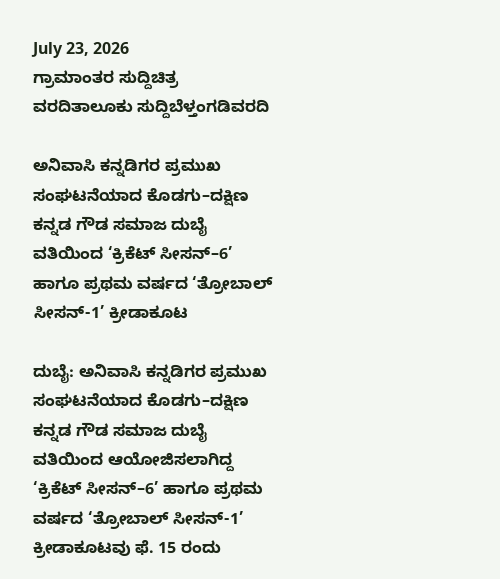July 23, 2026
ಗ್ರಾಮಾಂತರ ಸುದ್ದಿಚಿತ್ರ ವರದಿತಾಲೂಕು ಸುದ್ದಿಬೆಳ್ತಂಗಡಿವರದಿ

ಅನಿವಾಸಿ ಕನ್ನಡಿಗರ ಪ್ರಮುಖ ಸಂಘಟನೆಯಾದ ಕೊಡಗು–ದಕ್ಷಿಣ ಕನ್ನಡ ಗೌಡ ಸಮಾಜ ದುಬೈ ವತಿಯಿಂದ ‘ಕ್ರಿಕೆಟ್ ಸೀಸನ್–6’ ಹಾಗೂ ಪ್ರಥಮ ವರ್ಷದ ‘ತ್ರೋಬಾಲ್ ಸೀಸನ್-1’ ಕ್ರೀಡಾಕೂಟ

ದುಬೈ: ಅನಿವಾಸಿ ಕನ್ನಡಿಗರ ಪ್ರಮುಖ ಸಂಘಟನೆಯಾದ ಕೊಡಗು–ದಕ್ಷಿಣ ಕನ್ನಡ ಗೌಡ ಸಮಾಜ ದುಬೈ ವತಿಯಿಂದ ಆಯೋಜಿಸಲಾಗಿದ್ದ ‘ಕ್ರಿಕೆಟ್ ಸೀಸನ್–6’ ಹಾಗೂ ಪ್ರಥಮ ವರ್ಷದ ‘ತ್ರೋಬಾಲ್ ಸೀಸನ್-1’ ಕ್ರೀಡಾಕೂಟವು ಫೆ. 15 ರಂದು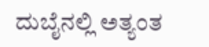ದುಬೈನಲ್ಲಿ ಅತ್ಯಂತ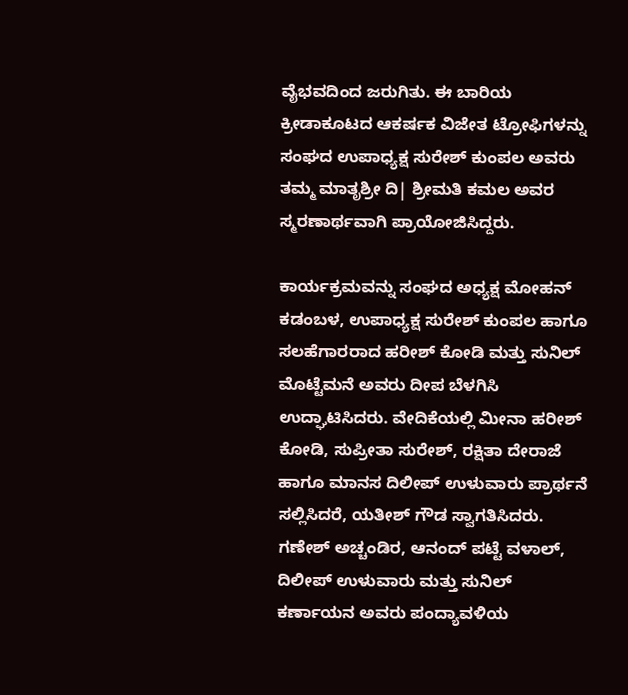ವೈಭವದಿಂದ ಜರುಗಿತು. ಈ ಬಾರಿಯ ಕ್ರೀಡಾಕೂಟದ ಆಕರ್ಷಕ ವಿಜೇತ ಟ್ರೋಫಿಗಳನ್ನು ಸಂಘದ ಉಪಾಧ್ಯಕ್ಷ ಸುರೇಶ್ ಕುಂಪಲ ಅವರು ತಮ್ಮ ಮಾತೃಶ್ರೀ ದಿ| ಶ್ರೀಮತಿ ಕಮಲ ಅವರ ಸ್ಮರಣಾರ್ಥವಾಗಿ ಪ್ರಾಯೋಜಿಸಿದ್ದರು.

ಕಾರ್ಯಕ್ರಮವನ್ನು ಸಂಘದ ಅಧ್ಯಕ್ಷ ಮೋಹನ್ ಕಡಂಬಳ, ಉಪಾಧ್ಯಕ್ಷ ಸುರೇಶ್ ಕುಂಪಲ ಹಾಗೂ ಸಲಹೆಗಾರರಾದ ಹರೀಶ್ ಕೋಡಿ ಮತ್ತು ಸುನಿಲ್ ಮೊಟ್ಟೆಮನೆ ಅವರು ದೀಪ ಬೆಳಗಿಸಿ ಉದ್ಘಾಟಿಸಿದರು. ವೇದಿಕೆಯಲ್ಲಿ ಮೀನಾ ಹರೀಶ್ ಕೋಡಿ, ಸುಪ್ರೀತಾ ಸುರೇಶ್, ರಕ್ಷಿತಾ ದೇರಾಜೆ ಹಾಗೂ ಮಾನಸ ದಿಲೀಪ್ ಉಳುವಾರು ಪ್ರಾರ್ಥನೆ ಸಲ್ಲಿಸಿದರೆ, ಯತೀಶ್ ಗೌಡ ಸ್ವಾಗತಿಸಿದರು. ಗಣೇಶ್ ಅಚ್ಚಂಡಿರ, ಆನಂದ್ ಪಟ್ಟೆ ವಳಾಲ್, ದಿಲೀಪ್ ಉಳುವಾರು ಮತ್ತು ಸುನಿಲ್ ಕರ್ಣಾಯನ ಅವರು ಪಂದ್ಯಾವಳಿಯ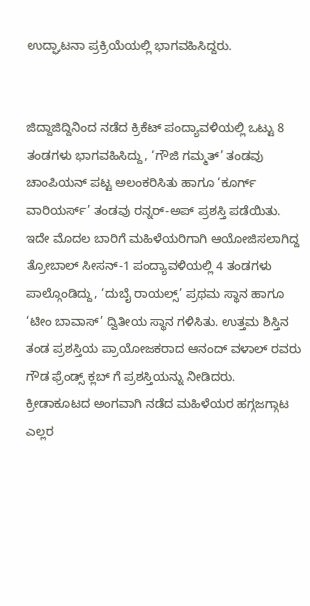ಉದ್ಘಾಟನಾ ಪ್ರಕ್ರಿಯೆಯಲ್ಲಿ ಭಾಗವಹಿಸಿದ್ದರು.


ಜಿದ್ದಾಜಿದ್ದಿನಿಂದ ನಡೆದ ಕ್ರಿಕೆಟ್ ಪಂದ್ಯಾವಳಿಯಲ್ಲಿ ಒಟ್ಟು 8 ತಂಡಗಳು ಭಾಗವಹಿಸಿದ್ದು, ‘ಗೌಜಿ ಗಮ್ಮತ್’ ತಂಡವು ಚಾಂಪಿಯನ್ ಪಟ್ಟ ಅಲಂಕರಿಸಿತು ಹಾಗೂ ‘ಕೂರ್ಗ್ ವಾರಿಯರ್ಸ್’ ತಂಡವು ರನ್ನರ್-ಅಪ್ ಪ್ರಶಸ್ತಿ ಪಡೆಯಿತು. ಇದೇ ಮೊದಲ ಬಾರಿಗೆ ಮಹಿಳೆಯರಿಗಾಗಿ ಆಯೋಜಿಸಲಾಗಿದ್ದ ತ್ರೋಬಾಲ್ ಸೀಸನ್-1 ಪಂದ್ಯಾವಳಿಯಲ್ಲಿ 4 ತಂಡಗಳು ಪಾಲ್ಗೊಂಡಿದ್ದು, ‘ದುಬೈ ರಾಯಲ್ಸ್’ ಪ್ರಥಮ ಸ್ಥಾನ ಹಾಗೂ ‘ಟೀಂ ಬಾವಾಸ್’ ದ್ವಿತೀಯ ಸ್ಥಾನ ಗಳಿಸಿತು. ಉತ್ತಮ ಶಿಸ್ತಿನ ತಂಡ ಪ್ರಶಸ್ತಿಯ ಪ್ರಾಯೋಜಕರಾದ ಆನಂದ್ ವಳಾಲ್ ರವರು ಗೌಡ ಫ್ರೆಂಡ್ಸ್ ಕ್ಲಬ್ ಗೆ ಪ್ರಶಸ್ತಿಯನ್ನು ನೀಡಿದರು. ಕ್ರೀಡಾಕೂಟದ ಅಂಗವಾಗಿ ನಡೆದ ಮಹಿಳೆಯರ ಹಗ್ಗಜಗ್ಗಾಟ ಎಲ್ಲರ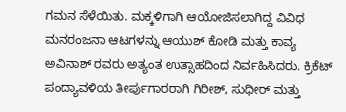ಗಮನ ಸೆಳೆಯಿತು. ಮಕ್ಕಳಿಗಾಗಿ ಆಯೋಜಿಸಲಾಗಿದ್ದ ವಿವಿಧ ಮನರಂಜನಾ ಆಟಗಳನ್ನು ಆಯುಶ್ ಕೋಡಿ ಮತ್ತು ಕಾವ್ಯ ಅವಿನಾಶ್ ರವರು ಅತ್ಯಂತ ಉತ್ಸಾಹದಿಂದ ನಿರ್ವಹಿಸಿದರು. ಕ್ರಿಕೆಟ್ ಪಂದ್ಯಾವಳಿಯ ತೀರ್ಪುಗಾರರಾಗಿ ಗಿರೀಶ್, ಸುಧೀರ್ ಮತ್ತು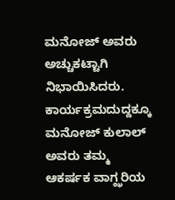ಮನೋಜ್ ಅವರು ಅಚ್ಚುಕಟ್ಟಾಗಿ ನಿಭಾಯಿಸಿದರು. ಕಾರ್ಯಕ್ರಮದುದ್ದಕ್ಕೂ ಮನೋಜ್ ಕುಲಾಲ್ ಅವರು ತಮ್ಮ ಆಕರ್ಷಕ ವಾಗ್ಝರಿಯ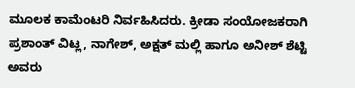ಮೂಲಕ ಕಾಮೆಂಟರಿ ನಿರ್ವಹಿಸಿದರು. ಕ್ರೀಡಾ ಸಂಯೋಜಕರಾಗಿ ಪ್ರಶಾಂತ್ ವಿಟ್ಲ, ನಾಗೇಶ್, ಅಕ್ಷತ್ ಮಲ್ಲಿ ಹಾಗೂ ಅನೀಶ್ ಶೆಟ್ಟಿ ಅವರು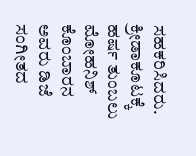ಸಹಕರಿಸಿದರು. ಕ್ರೀಡಾಕೂಟಕ್ಕೆ ಹರ್ಷ ತುಂಬಲು ಮೋಹನಿಶ್ ಕೊಂಬಾರನ ಅವರು ಡಿಜೆ ಸಂಗೀತದ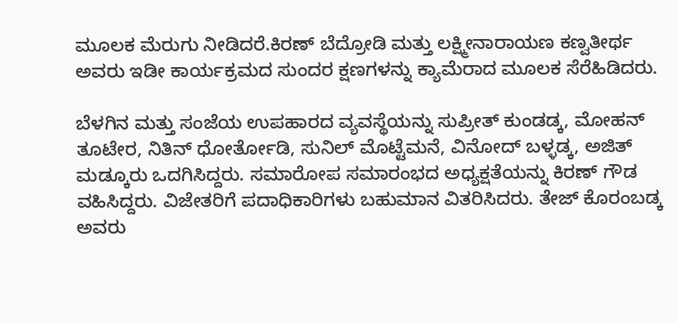ಮೂಲಕ ಮೆರುಗು ನೀಡಿದರೆ.ಕಿರಣ್ ಬೆದ್ರೋಡಿ ಮತ್ತು ಲಕ್ಷ್ಮೀನಾರಾಯಣ ಕಣ್ವತೀರ್ಥ ಅವರು ಇಡೀ ಕಾರ್ಯಕ್ರಮದ ಸುಂದರ ಕ್ಷಣಗಳನ್ನು ಕ್ಯಾಮೆರಾದ ಮೂಲಕ ಸೆರೆಹಿಡಿದರು.

ಬೆಳಗಿನ ಮತ್ತು ಸಂಜೆಯ ಉಪಹಾರದ ವ್ಯವಸ್ಥೆಯನ್ನು ಸುಪ್ರೀತ್ ಕುಂಡಡ್ಕ, ಮೋಹನ್ ತೂಟೇರ, ನಿತಿನ್ ಧೋರ್ತೋಡಿ, ಸುನಿಲ್ ಮೊಟ್ಟೆಮನೆ, ವಿನೋದ್ ಬಳ್ಳಡ್ಕ, ಅಜಿತ್ ಮಡ್ಕೂರು ಒದಗಿಸಿದ್ದರು. ಸಮಾರೋಪ ಸಮಾರಂಭದ ಅಧ್ಯಕ್ಷತೆಯನ್ನು ಕಿರಣ್ ಗೌಡ ವಹಿಸಿದ್ದರು. ವಿಜೇತರಿಗೆ ಪದಾಧಿಕಾರಿಗಳು ಬಹುಮಾನ ವಿತರಿಸಿದರು. ತೇಜ್ ಕೊರಂಬಡ್ಕ ಅವರು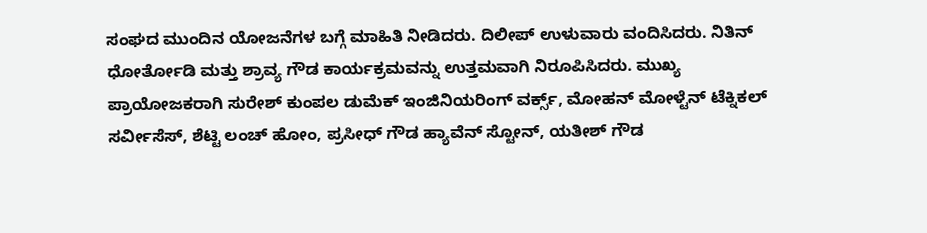ಸಂಘದ ಮುಂದಿನ ಯೋಜನೆಗಳ ಬಗ್ಗೆ ಮಾಹಿತಿ ನೀಡಿದರು. ದಿಲೀಪ್ ಉಳುವಾರು ವಂದಿಸಿದರು. ನಿತಿನ್ ಧೋರ್ತೋಡಿ ಮತ್ತು ಶ್ರಾವ್ಯ ಗೌಡ ಕಾರ್ಯಕ್ರಮವನ್ನು ಉತ್ತಮವಾಗಿ ನಿರೂಪಿಸಿದರು. ಮುಖ್ಯ ಪ್ರಾಯೋಜಕರಾಗಿ ಸುರೇಶ್ ಕುಂಪಲ ಡುಮೆಕ್ ಇಂಜಿನಿಯರಿಂಗ್ ವರ್ಕ್ಸ್, ಮೋಹನ್ ಮೋಳ್ಟೆನ್ ಟೆಕ್ನಿಕಲ್ ಸರ್ವೀಸೆಸ್, ಶೆಟ್ಟಿ ಲಂಚ್ ಹೋಂ, ಪ್ರಸೀಧ್ ಗೌಡ ಹ್ಯಾವೆನ್ ಸ್ಟೋನ್, ಯತೀಶ್ ಗೌಡ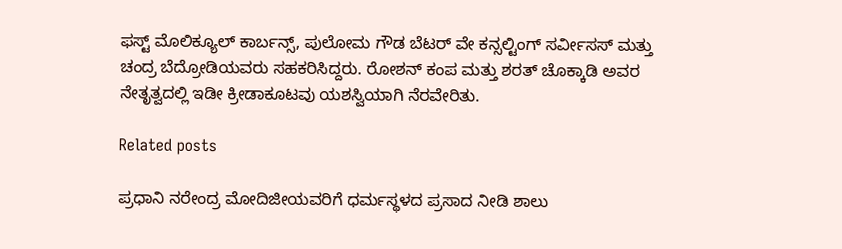ಫಸ್ಟ್ ಮೊಲಿಕ್ಯೂಲ್ ಕಾರ್ಬನ್ಸ್, ಪುಲೋಮ ಗೌಡ ಬೆಟರ್ ವೇ ಕನ್ಸಲ್ಟಿಂಗ್ ಸರ್ವೀಸಸ್ ಮತ್ತು ಚಂದ್ರ ಬೆದ್ರೋಡಿಯವರು ಸಹಕರಿಸಿದ್ದರು. ರೋಶನ್ ಕಂಪ ಮತ್ತು ಶರತ್ ಚೊಕ್ಕಾಡಿ ಅವರ ನೇತೃತ್ವದಲ್ಲಿ ಇಡೀ ಕ್ರೀಡಾಕೂಟವು ಯಶಸ್ವಿಯಾಗಿ ನೆರವೇರಿತು.

Related posts

ಪ್ರಧಾನಿ ನರೇಂದ್ರ ಮೋದಿಜೀಯವರಿಗೆ ಧರ್ಮಸ್ಥಳದ ಪ್ರಸಾದ ನೀಡಿ ಶಾಲು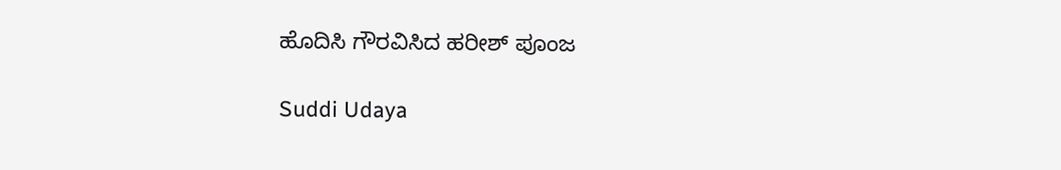ಹೊದಿಸಿ ಗೌರವಿಸಿದ ಹರೀಶ್ ಪೂಂಜ

Suddi Udaya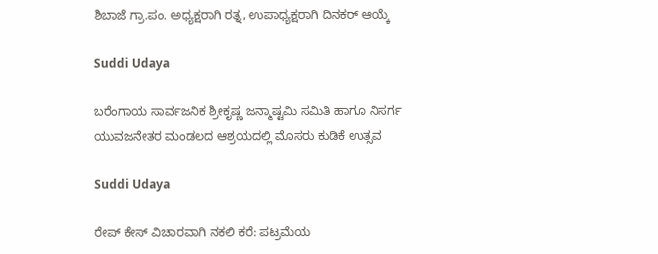ಶಿಬಾಜೆ ಗ್ರಾ.ಪಂ. ಅಧ್ಯಕ್ಷರಾಗಿ ರತ್ನ, ಉಪಾಧ್ಯಕ್ಷರಾಗಿ ದಿನಕರ್ ಆಯ್ಕೆ

Suddi Udaya

ಬರೆಂಗಾಯ ಸಾರ್ವಜನಿಕ ಶ್ರೀಕೃಷ್ಣ ಜನ್ಮಾಷ್ಟಮಿ ಸಮಿತಿ ಹಾಗೂ ನಿಸರ್ಗ ಯುವಜನೇತರ ಮಂಡಲದ ಆಶ್ರಯದಲ್ಲಿ ಮೊಸರು ಕುಡಿಕೆ ಉತ್ಸವ

Suddi Udaya

ರೇಪ್ ಕೇಸ್ ವಿಚಾರವಾಗಿ ನಕಲಿ ಕರೆ: ಪಟ್ರಮೆಯ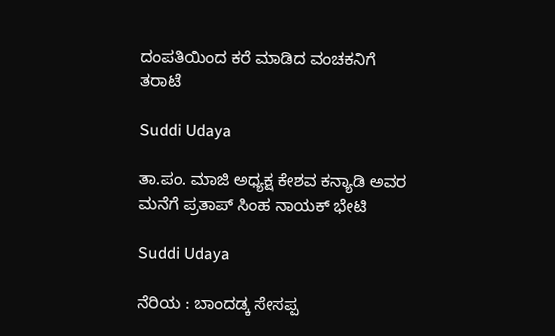ದಂಪತಿಯಿಂದ ಕರೆ ಮಾಡಿದ ವಂಚಕನಿಗೆ ತರಾಟೆ

Suddi Udaya

ತಾ.ಪಂ. ಮಾಜಿ ಅಧ್ಯಕ್ಷ ಕೇಶವ ಕನ್ಯಾಡಿ ಅವರ ಮನೆಗೆ ಪ್ರತಾಪ್ ಸಿಂಹ ನಾಯಕ್ ಭೇಟಿ

Suddi Udaya

ನೆರಿಯ : ಬಾಂದಡ್ಕ ಸೇಸಪ್ಪ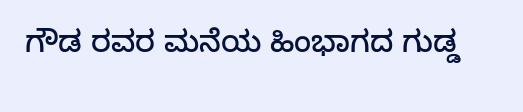ಗೌಡ ರವರ ಮನೆಯ ಹಿಂಭಾಗದ ಗುಡ್ಡ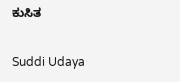ಕುಸಿತ

Suddi Udaya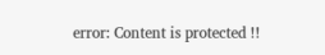error: Content is protected !!